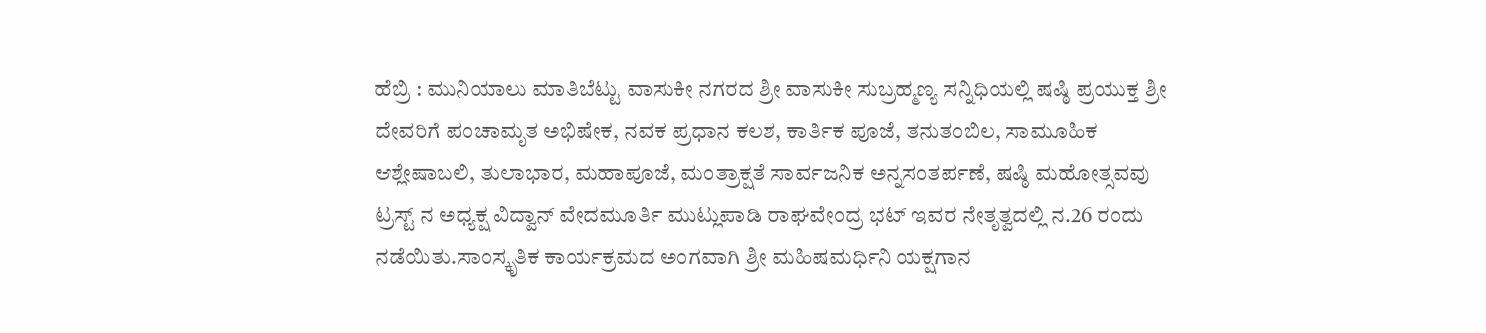ಹೆಬ್ರಿ : ಮುನಿಯಾಲು ಮಾತಿಬೆಟ್ಟು ವಾಸುಕೀ ನಗರದ ಶ್ರೀ ವಾಸುಕೀ ಸುಬ್ರಹ್ಮಣ್ಯ ಸನ್ನಿಧಿಯಲ್ಲಿ ಷಷ್ಠಿ ಪ್ರಯುಕ್ತ ಶ್ರೀ ದೇವರಿಗೆ ಪಂಚಾಮೃತ ಅಭಿಷೇಕ, ನವಕ ಪ್ರಧಾನ ಕಲಶ, ಕಾರ್ತಿಕ ಪೂಜೆ, ತನುತಂಬಿಲ, ಸಾಮೂಹಿಕ ಆಶ್ಲೇಷಾಬಲಿ, ತುಲಾಭಾರ, ಮಹಾಪೂಜೆ, ಮಂತ್ರಾಕ್ಷತೆ ಸಾರ್ವಜನಿಕ ಅನ್ನಸಂತರ್ಪಣೆ, ಷಷ್ಠಿ ಮಹೋತ್ಸವವು ಟ್ರಸ್ಟ್ ನ ಅಧ್ಯಕ್ಷ ವಿದ್ವಾನ್ ವೇದಮೂರ್ತಿ ಮುಟ್ಲುಪಾಡಿ ರಾಘವೇಂದ್ರ ಭಟ್ ಇವರ ನೇತೃತ್ವದಲ್ಲಿ ನ.26 ರಂದು ನಡೆಯಿತು.ಸಾಂಸ್ಕೃತಿಕ ಕಾರ್ಯಕ್ರಮದ ಅಂಗವಾಗಿ ಶ್ರೀ ಮಹಿಷಮರ್ಧಿನಿ ಯಕ್ಷಗಾನ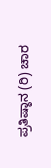ಪ್ರತಿಷ್ಠಾನ (ರಿ) ಚಾರ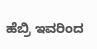ಹೆಬ್ರಿ ಇವರಿಂದ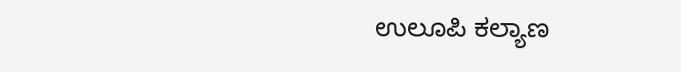ಉಲೂಪಿ ಕಲ್ಯಾಣ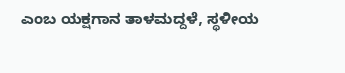ಎಂಬ ಯಕ್ಷಗಾನ ತಾಳಮದ್ದಳೆ, ಸ್ಥಳೀಯ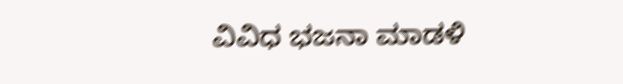ವಿವಿಧ ಭಜನಾ ಮಾಡಳಿ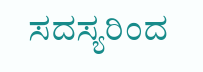ಸದಸ್ಯರಿಂದ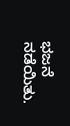ಭಜನೆ ನಡೆಯಿತು.